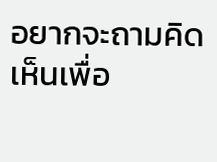อยากจะถามคิดเห็นเพื่อ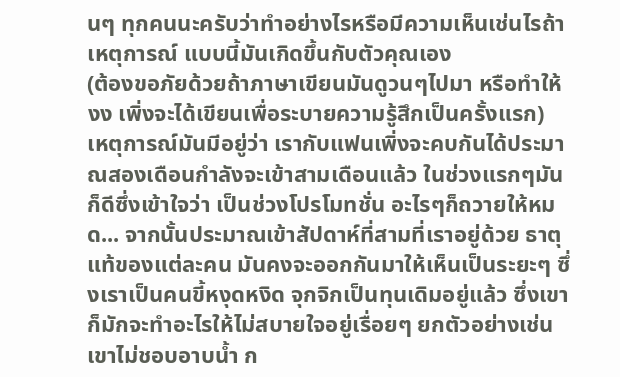นๆ ทุกคนนะครับว่าทำอย่างไรหรือมีความเห็นเช่นไรถ้าเหตุการณ์ แบบนี้มันเกิดขึ้นกับตัวคุณเอง
(ต้องขอภัยด้วยถ้าภาษาเขียนมันดูวนๆไปมา หรือทำให้งง เพิ่งจะได้เขียนเพื่อระบายความรู้สึกเป็นครั้งแรก)
เหตุการณ์มันมีอยู่ว่า เรากับแฟนเพิ่งจะคบกันได้ประมาณสองเดือนกำลังจะเข้าสามเดือนแล้ว ในช่วงแรกๆมันก็ดีซึ่งเข้าใจว่า เป็นช่วงโปรโมทชั่น อะไรๆก็ถวายให้หมด... จากนั้นประมาณเข้าสัปดาห์ที่สามที่เราอยู่ด้วย ธาตุแท้ของแต่ละคน มันคงจะออกกันมาให้เห็นเป็นระยะๆ ซึ่งเราเป็นคนขี้หงุดหงิด จุกจิกเป็นทุนเดิมอยู่แล้ว ซึ่งเขาก็มักจะทำอะไรให้ไม่สบายใจอยู่เรื่อยๆ ยกตัวอย่างเช่น เขาไม่ชอบอาบน้ำ ก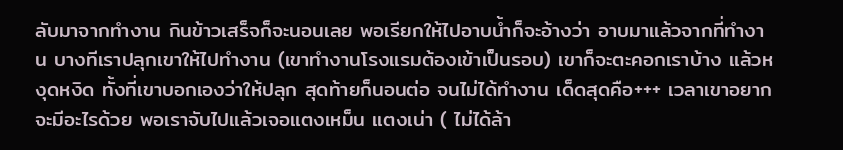ลับมาจากทำงาน กินข้าวเสร็จก็จะนอนเลย พอเรียกให้ไปอาบน้ำก็จะอ้างว่า อาบมาแล้วจากที่ทำงาน บางทีเราปลุกเขาให้ไปทำงาน (เขาทำงานโรงแรมต้องเข้าเป็นรอบ) เขาก็จะตะคอกเราบ้าง แล้วหงุดหงิด ทั้งที่เขาบอกเองว่าให้ปลุก สุดท้ายก็นอนต่อ จนไม่ได้ทำงาน เด็ดสุดคือ+++ เวลาเขาอยากจะมีอะไรด้วย พอเราจับไปแล้วเจอแตงเหม็น แตงเน่า ( ไม่ได้ล้า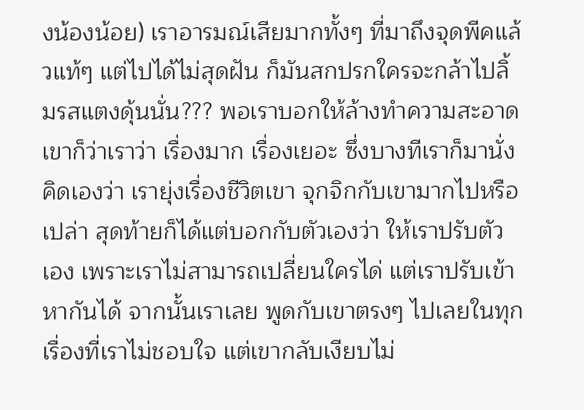งน้องน้อย) เราอารมณ์เสียมากทั้งๆ ที่มาถึงจุดพีคแล้วแท้ๆ แต่ไปได้ไม่สุดฝัน ก็มันสกปรกใครจะกล้าไปลิ้มรสแตงดุ้นนั่น??? พอเราบอกให้ล้างทำความสะอาด เขาก็ว่าเราว่า เรื่องมาก เรื่องเยอะ ซึ่งบางทีเราก็มานั่งคิดเองว่า เรายุ่งเรื่องชีวิตเขา จุกจิกกับเขามากไปหรือเปล่า สุดท้ายก็ได้แต่บอกกับตัวเองว่า ให้เราปรับตัวเอง เพราะเราไม่สามารถเปลี่ยนใครได่ แต่เราปรับเข้าหากันได้ จากนั้นเราเลย พูดกับเขาตรงๆ ไปเลยในทุกเรื่องที่เราไม่ชอบใจ แต่เขากลับเงียบไม่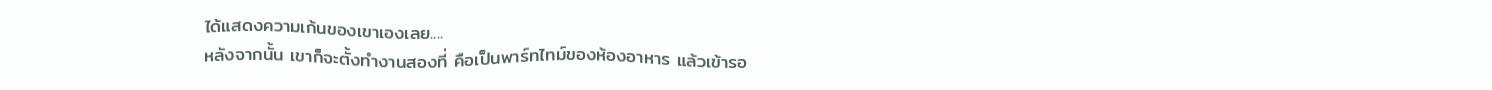ได้แสดงความเก้นของเขาเองเลย....
หลังจากนั้น เขาก็จะตั้งทำงานสองที่ คือเป็นพาร์ทไทม์ของห้องอาหาร แล้วเข้ารอ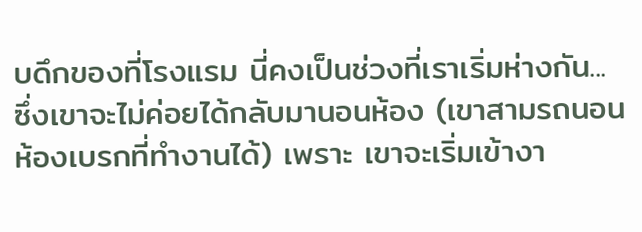บดึกของที่โรงแรม นี่คงเป็นช่วงที่เราเริ่มห่างกัน...
ซึ่งเขาจะไม่ค่อยได้กลับมานอนห้อง (เขาสามรถนอนห้องเบรกที่ทำงานได้) เพราะ เขาจะเริ่มเข้างา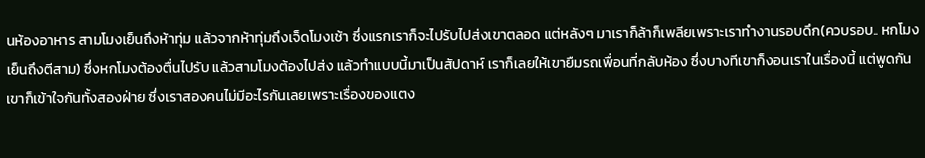นห้องอาหาร สามโมงเย็นถึงห้าทุ่ม แล้วจากห้าทุ่มถึงเจ็ดโมงเช้า ซึ่งแรกเราก็จะไปรับไปส่งเขาตลอด แต่หลังๆ มาเราก็ล้าก็เพลียเพราะเราทำงานรอบดึก(ควบรอบ.. หกโมงเย็นถึงตีสาม) ซึ่งหกโมงต้องตื่นไปรับ แล้วสามโมงต้องไปส่ง แล้วทำแบบนี้มาเป็นสัปดาห์ เราก็เลยให้เขายืมรถเพื่อนที่กลับห้อง ซึ่งบางทีเขาก็งอนเราในเรื่องนี้ แต่พูดกันเขาก็เข้าใจกันทั้งสองฝ่าย ซึ่งเราสองคนไม่มีอะไรกันเลยเพราะเรื่องของแตง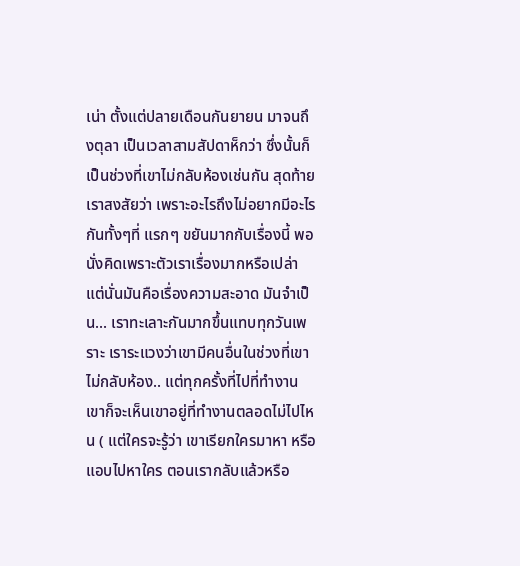เน่า ตั้งแต่ปลายเดือนกันยายน มาจนถึงตุลา เป็นเวลาสามสัปดาห็กว่า ซึ่งนั้นก็เป็นช่วงที่เขาไม่กลับห้องเช่นกัน สุดท้ายเราสงสัยว่า เพราะอะไรถึงไม่อยากมีอะไรกันทั้งๆที่ แรกๆ ขยันมากกับเรื่องนี้ พอนั่งคิดเพราะตัวเราเรื่องมากหรือเปล่า แต่นั่นมันคือเรื่องความสะอาด มันจำเป็น... เราทะเลาะกันมากขึ้นแทบทุกวันเพราะ เราระแวงว่าเขามีคนอื่นในช่วงที่เขาไม่กลับห้อง.. แต่ทุกครั้งที่ไปที่ทำงานเขาก็จะเห็นเขาอยู่ที่ทำงานตลอดไม่ไปไหน ( แต่ใครจะรู้ว่า เขาเรียกใครมาหา หรือแอบไปหาใคร ตอนเรากลับแล้วหรือ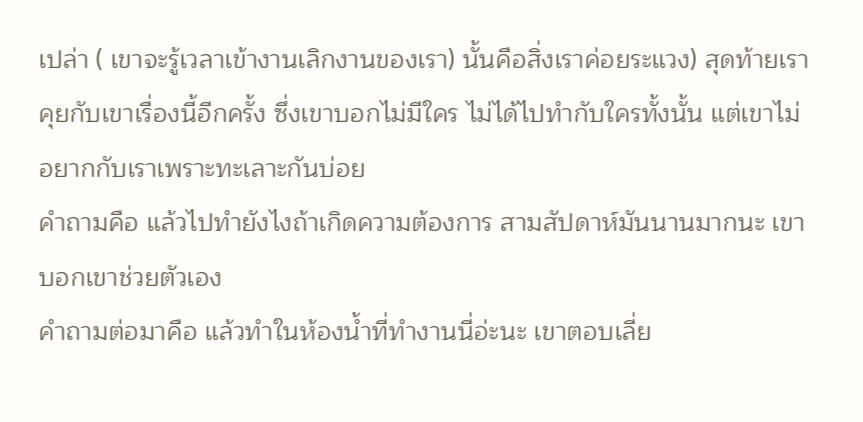เปล่า ( เขาจะรู้เวลาเข้างานเลิกงานของเรา) นั้นคือสิ่งเราค่อยระแวง) สุดท้ายเราคุยกับเขาเรื่องนี้อีกครั้ง ซึ่งเขาบอกไม่มีใคร ไม่ได้ไปทำกับใครทั้งนั้น แต่เขาไม่อยากกับเราเพราะทะเลาะกันบ่อย
คำถามคือ แล้วไปทำยังไงถ้าเกิดความต้องการ สามสัปดาห์มันนานมากนะ เขาบอกเขาช่วยตัวเอง
คำถามต่อมาคือ แล้วทำในห้องน้ำที่ทำงานนี่อ่ะนะ เขาตอบเลี่ย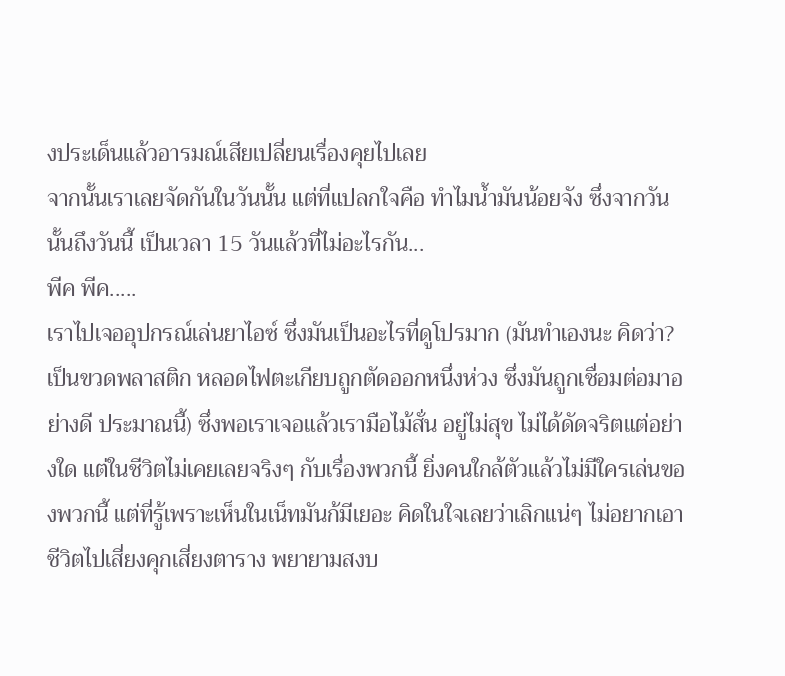งประเด็นแล้วอารมณ์เสียเปลี่ยนเรื่องคุยไปเลย
จากนั้นเราเลยจัดกันในวันนั้น แต่ที่แปลกใจคือ ทำไมน้ำมันน้อยจัง ซึ่งจากวันนั้นถึงวันนี้ เป็นเวลา 15 วันแล้วที่ไม่อะไรกัน...
พีค พีค.....
เราไปเจออุปกรณ์เล่นยาไอซ์ ซึ่งมันเป็นอะไรที่ดูโปรมาก (มันทำเองนะ คิดว่า? เป็นขวดพลาสติก หลอดไฟตะเกียบถูกตัดออกหนึ่งห่วง ซึ่งมันถูกเชื่อมต่อมาอย่างดี ประมาณนี้) ซึ่งพอเราเจอแล้วเรามือไม้สั่น อยู่ไม่สุข ไม่ได้ดัดจริตแต่อย่างใด แต่ในชีวิตไม่เคยเลยจริงๆ กับเรื่องพวกนี้ ยิ่งคนใกล้ตัวแล้วไม่มีใครเล่นของพวกนี้ แต่ที่รู้เพราะเห็นในเน็ทมันก้มีเยอะ คิดในใจเลยว่าเลิกแน่ๆ ไม่อยากเอาชีวิตไปเสี่ยงคุกเสี่ยงตาราง พยายามสงบ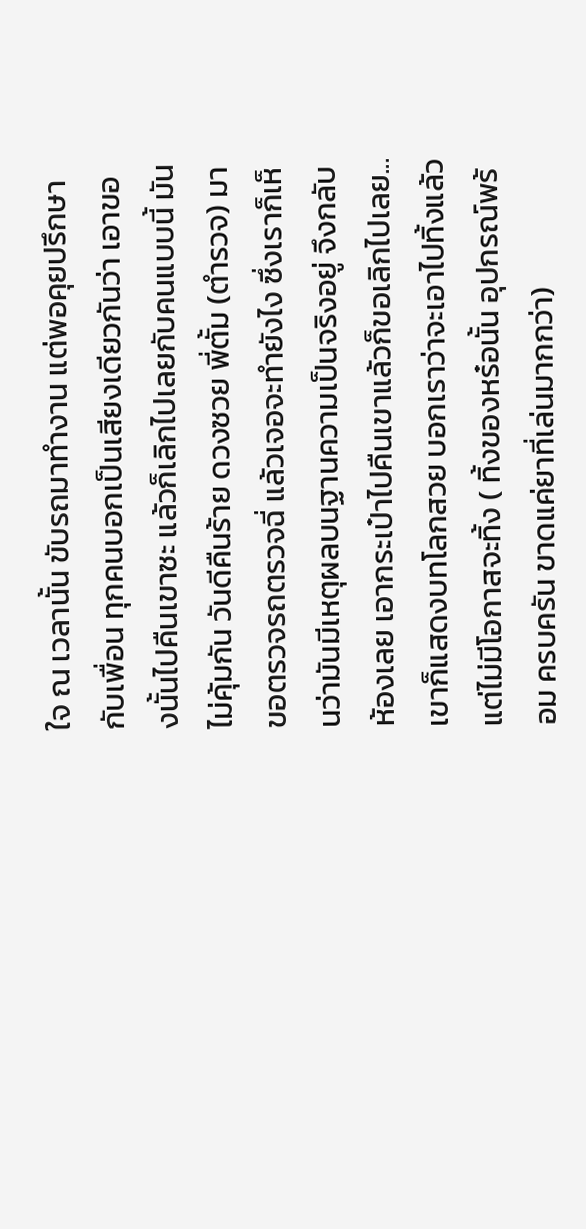ใจ ณ เวลานั้น ขับรถมาทำงาน แต่พอคุยปรึกษากับเพื่อน ทุกคนบอกเป็นเสียงเดียวกันว่า เอาของนั้นไปคืนเขาซะ แล้วก็เลิกไปเลยกับคนแบบนี้ มันไม่คุ้มกัน วันดีคืนร้าย ดวงซวย พี่ตั้ม (ตำรวจ) มาขอตรวจรถตรวจฉี่ แล้วเจอจะทำยังไง ซึ่งเราก็เห็นว่ามันมีเหตุผลบนฐานความเป็นจริงอยู่ จึงกลับห้องเลย เอากระเป๋าไปคืนเขาแล้วก็ขอเลิกไปเลย...
เขาก็แสดงบทโลกสวย บอกเราว่าจะเอาไปทิ้งแล้วแต่ไม่มีโอกาสจะทิ้ง ( ทิ้งของหร๋อนั้น อุปกรณ์พร้อม ครบครัน ขาดแค่ยาที่เล่นมากกว่า)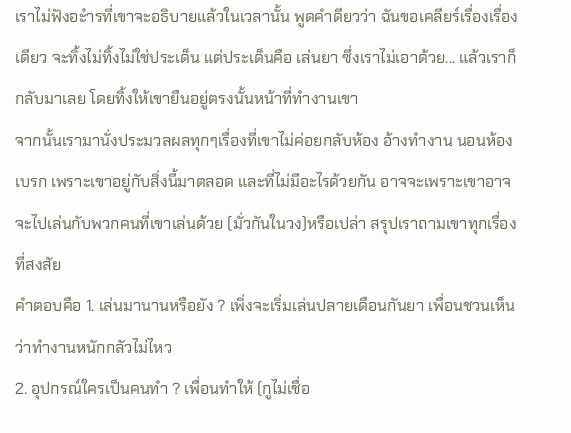เราไม่ฟังอะำรที่เขาจะอธิบายแล้วในเวลานั้น พูดคำดียวว่า ฉันขอเคลียร์เรื่องเรื่องเดียว จะทิ้งไม่ทิ้งไม่ใช่ประเด็น แต่ประเด็นคือ เล่นยา ซึ่งเราไม่เอาด้วย... แล้วเราก็กลับมาเลย โดยทิ้งให้เขายืนอยู่ตรงนั้นหน้าที่ทำงานเขา
จากนั้นเรามานั่งประมวลผลทุกๆเรื่องที่เขาไม่ค่อยกลับห้อง อ้างทำงาน นอนห้องเบรก เพราะเขาอยู่กับสิ่งนี้มาตลอด และที่ไม่มีอะไรด้วยกัน อาจจะเพราะเขาอาจจะไปเล่นกับพวกคนที่เขาเล่นด้วย (มั่วกันในวง)หรือเปล่า สรุปเราถามเขาทุกเรื่องที่สงสัย
คำตอบคือ 1. เล่นมานานหรือยัง ? เพิ่งจะเริ่มเล่นปลายเดือนกันยา เพื่อนชวนเห็นว่าทำงานหนักกลัวไม่ไหว
2. อุปกรณ์ใครเป็นคนทำ ? เพื่อนทำให้ (กูไม่เชื่อ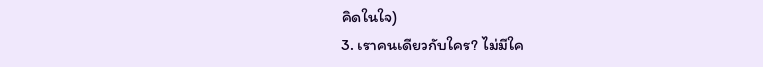คิดในใจ)
3. เราคนเดียวกับใคร? ไม่มีใค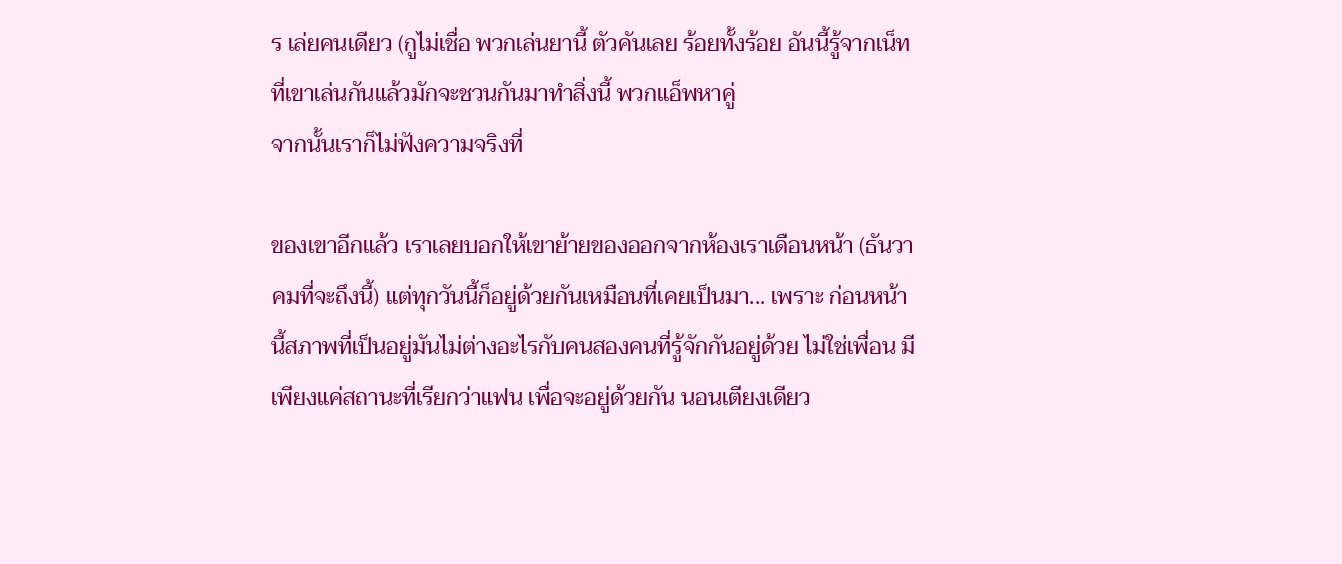ร เล่ยคนเดียว (กูไม่เชื่อ พวกเล่นยานี้ ตัวคันเลย ร้อยทั้งร้อย อันนี้รู้จากเน็ทที่เขาเล่นกันแล้วมักจะชวนกันมาทำสิ่งนี้ พวกแอ็พหาคู่
จากนั้นเราก็ไม่ฟังความจริงที่

ของเขาอีกแล้ว เราเลยบอกให้เขาย้ายของออกจากห้องเราเดือนหน้า (ธันวาคมที่จะถึงนี้) แต่ทุกวันนี้ก็อยู่ด้วยกันเหมือนที่เคยเป็นมา... เพราะ ก่อนหน้านี้สภาพที่เป็นอยู่มันไม่ต่างอะไรกับคนสองคนที่รู้จักกันอยู่ด้วย ไม่ใช่เพื่อน มีเพียงแค่สถานะที่เรียกว่าแฟน เพื่อจะอยู่ด้วยกัน นอนเตียงเดียว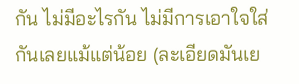กัน ไม่มีอะไรกัน ไม่มีการเอาใจใส่กันเลยแม้แต่น้อย (ละเอียดมันเย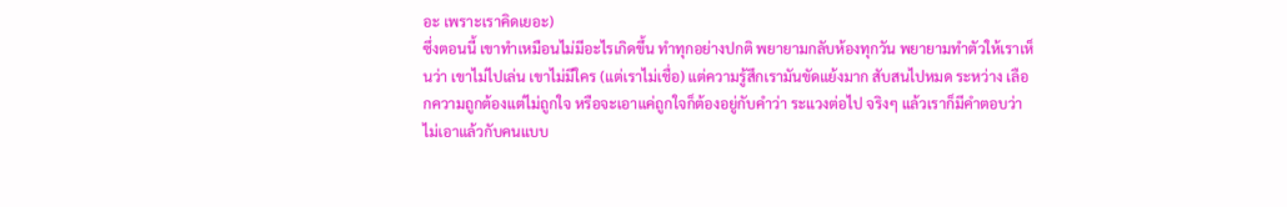อะ เพราะเราคิดเยอะ)
ซึ่งตอนนี้ เขาทำเหมือนไม่มีอะไรเกิดขึ้น ทำทุกอย่างปกติ พยายามกลับห้องทุกวัน พยายามทำตัวให้เราเห็นว่า เขาไม่ไปเล่น เขาไม่มีใคร (แต่เราไม่เชื่อ) แต่ความรู้สึกเรามันขัดแย้งมาก สับสนไปหมด ระหว่าง เลือกความถูกต้องแต่ไม่ถูกใจ หรือจะเอาแค่ถูกใจก็ต้องอยู่กับคำว่า ระแวงต่อไป จริงๆ แล้วเราก็มีคำตอบว่า ไม่เอาแล้วกับคนแบบ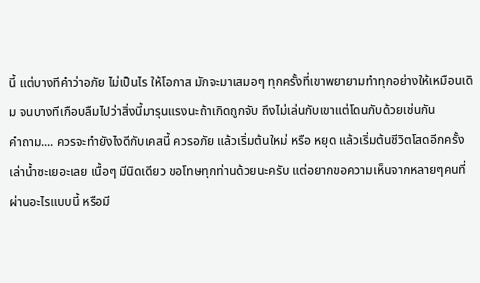นี้ แต่บางทีคำว่าอภัย ไม่เป็นไร ให้โอกาส มักจะมาเสมอๆ ทุกครั้งที่เขาพยายามทำทุกอย่างให้เหมือนเดิม จนบางทีเกือบลืมไปว่าสิ่งนี้มารุนแรงนะถ้าเกิดถูกจับ ถึงไม่เล่นกับเขาแต่โดนกับด้วยเช่นกัน
คำถาม.... ควรจะทำยังไงดีกับเคสนี้ ควรอภัย แล้วเริ่มต้นใหม่ หรือ หยุด แล้วเริ่มต้นชีวิตโสดอีกครั้ง
เล่าน้ำซะเยอะเลย เนื้อๆ มีนิดเดียว ขอโทษทุกท่านด้วยนะครับ แต่อยากขอความเห็นจากหลายๆคนที่ผ่านอะไรแบบนี้ หรือมี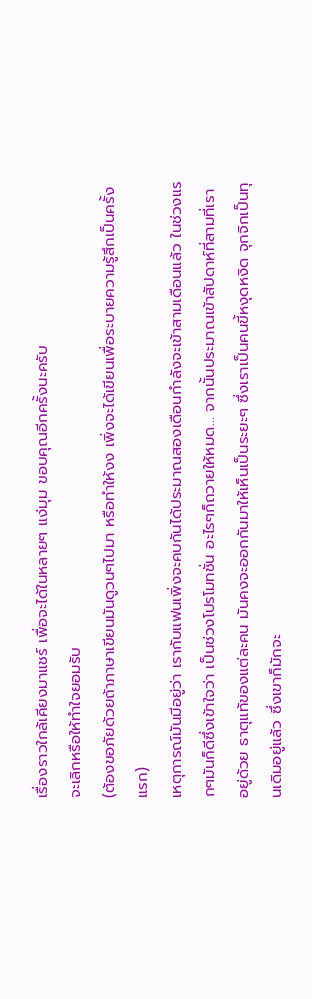เรื่องราวใกล้เคียงมาแชร์ เพื่อจะได้ในหลายๆ แง่มุม ขอบคุณอีกครั้งนะครับ
จะเลิกหรือให้ทำใจยอมรับ
(ต้องขอภัยด้วยถ้าภาษาเขียนมันดูวนๆไปมา หรือทำให้งง เพิ่งจะได้เขียนเพื่อระบายความรู้สึกเป็นครั้งแรก)
เหตุการณ์มันมีอยู่ว่า เรากับแฟนเพิ่งจะคบกันได้ประมาณสองเดือนกำลังจะเข้าสามเดือนแล้ว ในช่วงแรกๆมันก็ดีซึ่งเข้าใจว่า เป็นช่วงโปรโมทชั่น อะไรๆก็ถวายให้หมด... จากนั้นประมาณเข้าสัปดาห์ที่สามที่เราอยู่ด้วย ธาตุแท้ของแต่ละคน มันคงจะออกกันมาให้เห็นเป็นระยะๆ ซึ่งเราเป็นคนขี้หงุดหงิด จุกจิกเป็นทุนเดิมอยู่แล้ว ซึ่งเขาก็มักจะ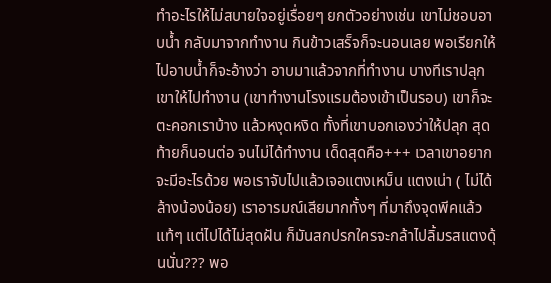ทำอะไรให้ไม่สบายใจอยู่เรื่อยๆ ยกตัวอย่างเช่น เขาไม่ชอบอาบน้ำ กลับมาจากทำงาน กินข้าวเสร็จก็จะนอนเลย พอเรียกให้ไปอาบน้ำก็จะอ้างว่า อาบมาแล้วจากที่ทำงาน บางทีเราปลุกเขาให้ไปทำงาน (เขาทำงานโรงแรมต้องเข้าเป็นรอบ) เขาก็จะตะคอกเราบ้าง แล้วหงุดหงิด ทั้งที่เขาบอกเองว่าให้ปลุก สุดท้ายก็นอนต่อ จนไม่ได้ทำงาน เด็ดสุดคือ+++ เวลาเขาอยากจะมีอะไรด้วย พอเราจับไปแล้วเจอแตงเหม็น แตงเน่า ( ไม่ได้ล้างน้องน้อย) เราอารมณ์เสียมากทั้งๆ ที่มาถึงจุดพีคแล้วแท้ๆ แต่ไปได้ไม่สุดฝัน ก็มันสกปรกใครจะกล้าไปลิ้มรสแตงดุ้นนั่น??? พอ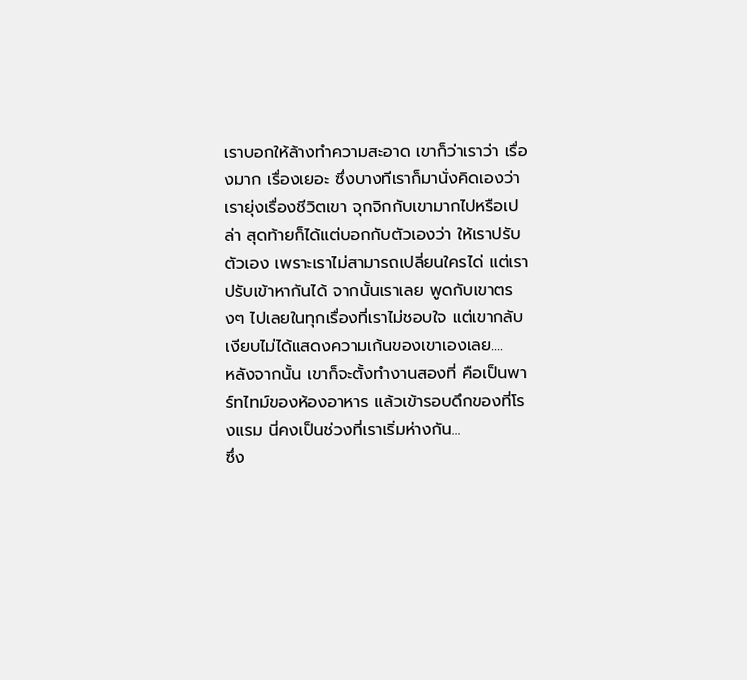เราบอกให้ล้างทำความสะอาด เขาก็ว่าเราว่า เรื่องมาก เรื่องเยอะ ซึ่งบางทีเราก็มานั่งคิดเองว่า เรายุ่งเรื่องชีวิตเขา จุกจิกกับเขามากไปหรือเปล่า สุดท้ายก็ได้แต่บอกกับตัวเองว่า ให้เราปรับตัวเอง เพราะเราไม่สามารถเปลี่ยนใครได่ แต่เราปรับเข้าหากันได้ จากนั้นเราเลย พูดกับเขาตรงๆ ไปเลยในทุกเรื่องที่เราไม่ชอบใจ แต่เขากลับเงียบไม่ได้แสดงความเก้นของเขาเองเลย....
หลังจากนั้น เขาก็จะตั้งทำงานสองที่ คือเป็นพาร์ทไทม์ของห้องอาหาร แล้วเข้ารอบดึกของที่โรงแรม นี่คงเป็นช่วงที่เราเริ่มห่างกัน...
ซึ่ง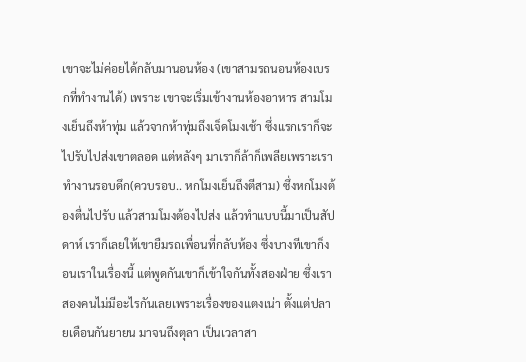เขาจะไม่ค่อยได้กลับมานอนห้อง (เขาสามรถนอนห้องเบรกที่ทำงานได้) เพราะ เขาจะเริ่มเข้างานห้องอาหาร สามโมงเย็นถึงห้าทุ่ม แล้วจากห้าทุ่มถึงเจ็ดโมงเช้า ซึ่งแรกเราก็จะไปรับไปส่งเขาตลอด แต่หลังๆ มาเราก็ล้าก็เพลียเพราะเราทำงานรอบดึก(ควบรอบ.. หกโมงเย็นถึงตีสาม) ซึ่งหกโมงต้องตื่นไปรับ แล้วสามโมงต้องไปส่ง แล้วทำแบบนี้มาเป็นสัปดาห์ เราก็เลยให้เขายืมรถเพื่อนที่กลับห้อง ซึ่งบางทีเขาก็งอนเราในเรื่องนี้ แต่พูดกันเขาก็เข้าใจกันทั้งสองฝ่าย ซึ่งเราสองคนไม่มีอะไรกันเลยเพราะเรื่องของแตงเน่า ตั้งแต่ปลายเดือนกันยายน มาจนถึงตุลา เป็นเวลาสา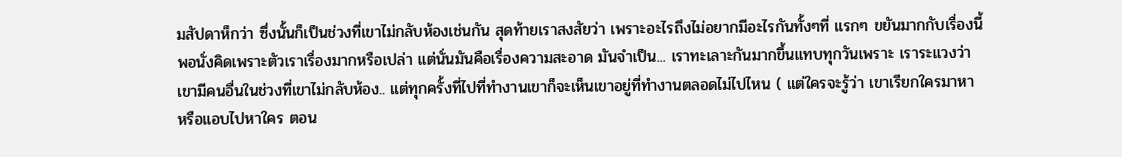มสัปดาห็กว่า ซึ่งนั้นก็เป็นช่วงที่เขาไม่กลับห้องเช่นกัน สุดท้ายเราสงสัยว่า เพราะอะไรถึงไม่อยากมีอะไรกันทั้งๆที่ แรกๆ ขยันมากกับเรื่องนี้ พอนั่งคิดเพราะตัวเราเรื่องมากหรือเปล่า แต่นั่นมันคือเรื่องความสะอาด มันจำเป็น... เราทะเลาะกันมากขึ้นแทบทุกวันเพราะ เราระแวงว่าเขามีคนอื่นในช่วงที่เขาไม่กลับห้อง.. แต่ทุกครั้งที่ไปที่ทำงานเขาก็จะเห็นเขาอยู่ที่ทำงานตลอดไม่ไปไหน ( แต่ใครจะรู้ว่า เขาเรียกใครมาหา หรือแอบไปหาใคร ตอน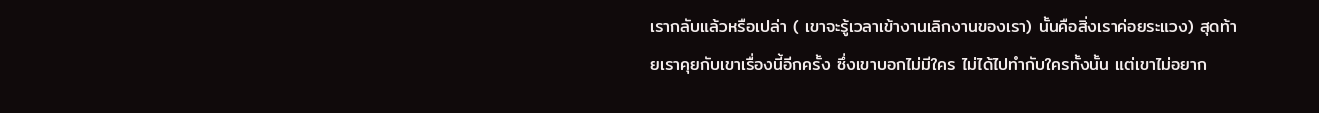เรากลับแล้วหรือเปล่า ( เขาจะรู้เวลาเข้างานเลิกงานของเรา) นั้นคือสิ่งเราค่อยระแวง) สุดท้ายเราคุยกับเขาเรื่องนี้อีกครั้ง ซึ่งเขาบอกไม่มีใคร ไม่ได้ไปทำกับใครทั้งนั้น แต่เขาไม่อยาก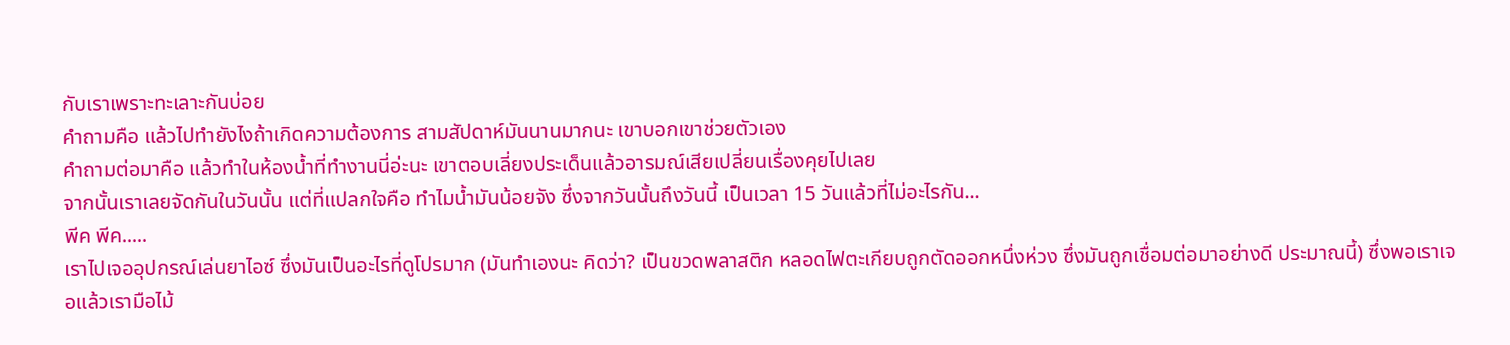กับเราเพราะทะเลาะกันบ่อย
คำถามคือ แล้วไปทำยังไงถ้าเกิดความต้องการ สามสัปดาห์มันนานมากนะ เขาบอกเขาช่วยตัวเอง
คำถามต่อมาคือ แล้วทำในห้องน้ำที่ทำงานนี่อ่ะนะ เขาตอบเลี่ยงประเด็นแล้วอารมณ์เสียเปลี่ยนเรื่องคุยไปเลย
จากนั้นเราเลยจัดกันในวันนั้น แต่ที่แปลกใจคือ ทำไมน้ำมันน้อยจัง ซึ่งจากวันนั้นถึงวันนี้ เป็นเวลา 15 วันแล้วที่ไม่อะไรกัน...
พีค พีค.....
เราไปเจออุปกรณ์เล่นยาไอซ์ ซึ่งมันเป็นอะไรที่ดูโปรมาก (มันทำเองนะ คิดว่า? เป็นขวดพลาสติก หลอดไฟตะเกียบถูกตัดออกหนึ่งห่วง ซึ่งมันถูกเชื่อมต่อมาอย่างดี ประมาณนี้) ซึ่งพอเราเจอแล้วเรามือไม้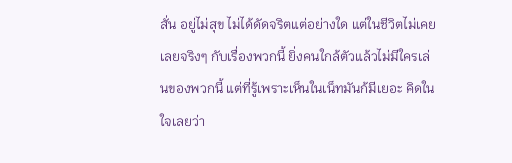สั่น อยู่ไม่สุข ไม่ได้ดัดจริตแต่อย่างใด แต่ในชีวิตไม่เคยเลยจริงๆ กับเรื่องพวกนี้ ยิ่งคนใกล้ตัวแล้วไม่มีใครเล่นของพวกนี้ แต่ที่รู้เพราะเห็นในเน็ทมันก้มีเยอะ คิดในใจเลยว่า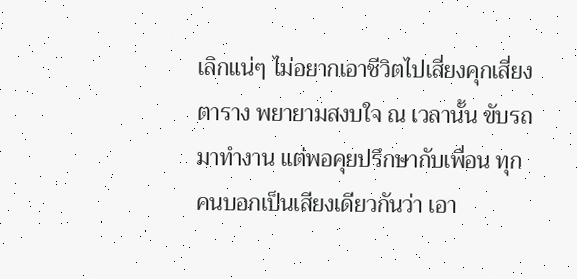เลิกแน่ๆ ไม่อยากเอาชีวิตไปเสี่ยงคุกเสี่ยงตาราง พยายามสงบใจ ณ เวลานั้น ขับรถมาทำงาน แต่พอคุยปรึกษากับเพื่อน ทุกคนบอกเป็นเสียงเดียวกันว่า เอา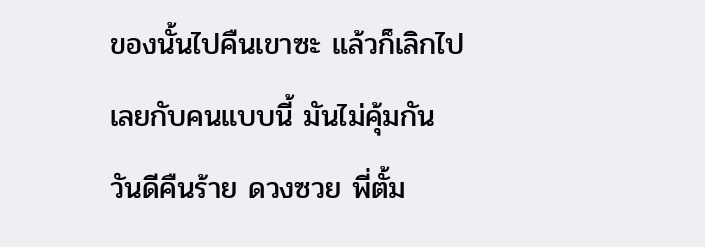ของนั้นไปคืนเขาซะ แล้วก็เลิกไปเลยกับคนแบบนี้ มันไม่คุ้มกัน วันดีคืนร้าย ดวงซวย พี่ตั้ม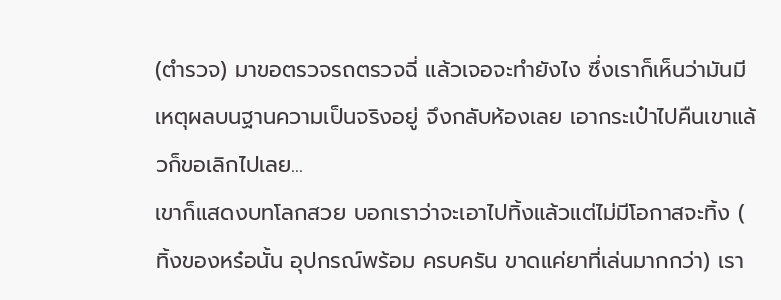(ตำรวจ) มาขอตรวจรถตรวจฉี่ แล้วเจอจะทำยังไง ซึ่งเราก็เห็นว่ามันมีเหตุผลบนฐานความเป็นจริงอยู่ จึงกลับห้องเลย เอากระเป๋าไปคืนเขาแล้วก็ขอเลิกไปเลย...
เขาก็แสดงบทโลกสวย บอกเราว่าจะเอาไปทิ้งแล้วแต่ไม่มีโอกาสจะทิ้ง ( ทิ้งของหร๋อนั้น อุปกรณ์พร้อม ครบครัน ขาดแค่ยาที่เล่นมากกว่า) เรา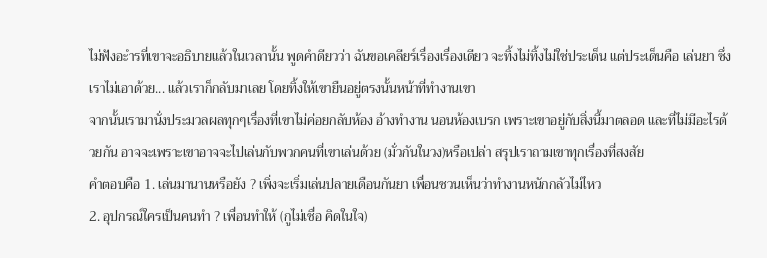ไม่ฟังอะำรที่เขาจะอธิบายแล้วในเวลานั้น พูดคำดียวว่า ฉันขอเคลียร์เรื่องเรื่องเดียว จะทิ้งไม่ทิ้งไม่ใช่ประเด็น แต่ประเด็นคือ เล่นยา ซึ่งเราไม่เอาด้วย... แล้วเราก็กลับมาเลย โดยทิ้งให้เขายืนอยู่ตรงนั้นหน้าที่ทำงานเขา
จากนั้นเรามานั่งประมวลผลทุกๆเรื่องที่เขาไม่ค่อยกลับห้อง อ้างทำงาน นอนห้องเบรก เพราะเขาอยู่กับสิ่งนี้มาตลอด และที่ไม่มีอะไรด้วยกัน อาจจะเพราะเขาอาจจะไปเล่นกับพวกคนที่เขาเล่นด้วย (มั่วกันในวง)หรือเปล่า สรุปเราถามเขาทุกเรื่องที่สงสัย
คำตอบคือ 1. เล่นมานานหรือยัง ? เพิ่งจะเริ่มเล่นปลายเดือนกันยา เพื่อนชวนเห็นว่าทำงานหนักกลัวไม่ไหว
2. อุปกรณ์ใครเป็นคนทำ ? เพื่อนทำให้ (กูไม่เชื่อ คิดในใจ)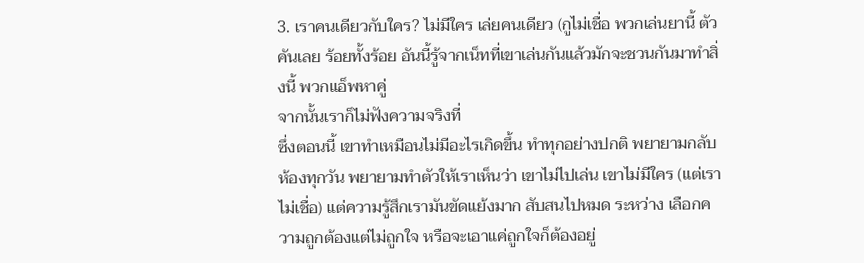3. เราคนเดียวกับใคร? ไม่มีใคร เล่ยคนเดียว (กูไม่เชื่อ พวกเล่นยานี้ ตัวคันเลย ร้อยทั้งร้อย อันนี้รู้จากเน็ทที่เขาเล่นกันแล้วมักจะชวนกันมาทำสิ่งนี้ พวกแอ็พหาคู่
จากนั้นเราก็ไม่ฟังความจริงที่
ซึ่งตอนนี้ เขาทำเหมือนไม่มีอะไรเกิดขึ้น ทำทุกอย่างปกติ พยายามกลับห้องทุกวัน พยายามทำตัวให้เราเห็นว่า เขาไม่ไปเล่น เขาไม่มีใคร (แต่เราไม่เชื่อ) แต่ความรู้สึกเรามันขัดแย้งมาก สับสนไปหมด ระหว่าง เลือกความถูกต้องแต่ไม่ถูกใจ หรือจะเอาแค่ถูกใจก็ต้องอยู่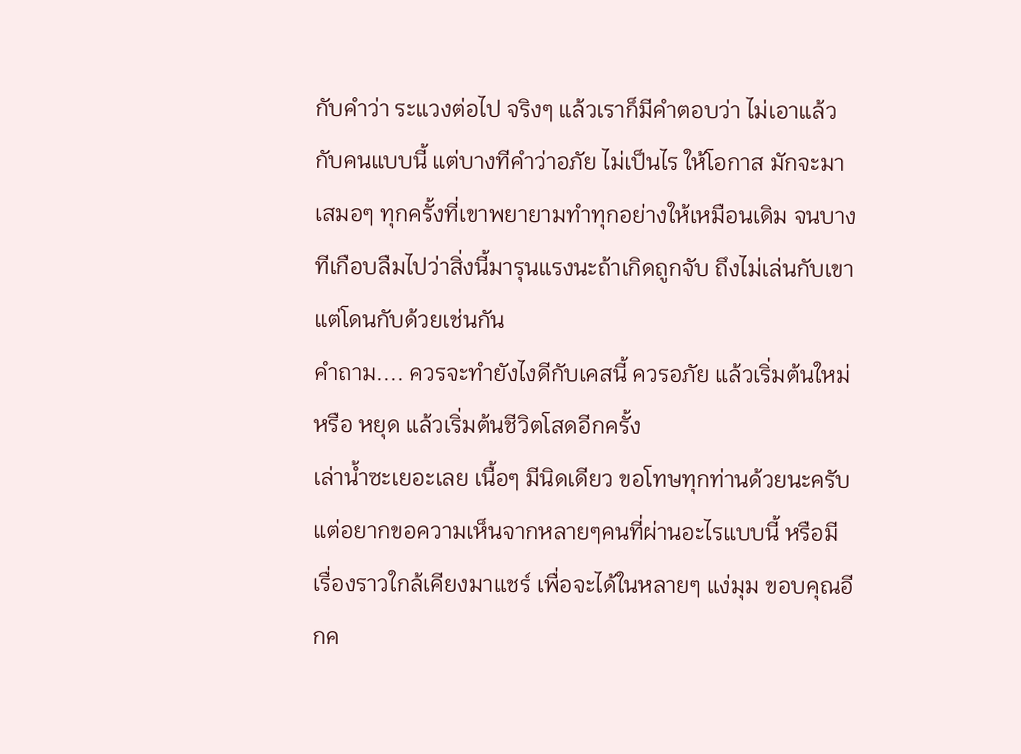กับคำว่า ระแวงต่อไป จริงๆ แล้วเราก็มีคำตอบว่า ไม่เอาแล้วกับคนแบบนี้ แต่บางทีคำว่าอภัย ไม่เป็นไร ให้โอกาส มักจะมาเสมอๆ ทุกครั้งที่เขาพยายามทำทุกอย่างให้เหมือนเดิม จนบางทีเกือบลืมไปว่าสิ่งนี้มารุนแรงนะถ้าเกิดถูกจับ ถึงไม่เล่นกับเขาแต่โดนกับด้วยเช่นกัน
คำถาม.... ควรจะทำยังไงดีกับเคสนี้ ควรอภัย แล้วเริ่มต้นใหม่ หรือ หยุด แล้วเริ่มต้นชีวิตโสดอีกครั้ง
เล่าน้ำซะเยอะเลย เนื้อๆ มีนิดเดียว ขอโทษทุกท่านด้วยนะครับ แต่อยากขอความเห็นจากหลายๆคนที่ผ่านอะไรแบบนี้ หรือมีเรื่องราวใกล้เคียงมาแชร์ เพื่อจะได้ในหลายๆ แง่มุม ขอบคุณอีกค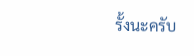รั้งนะครับ